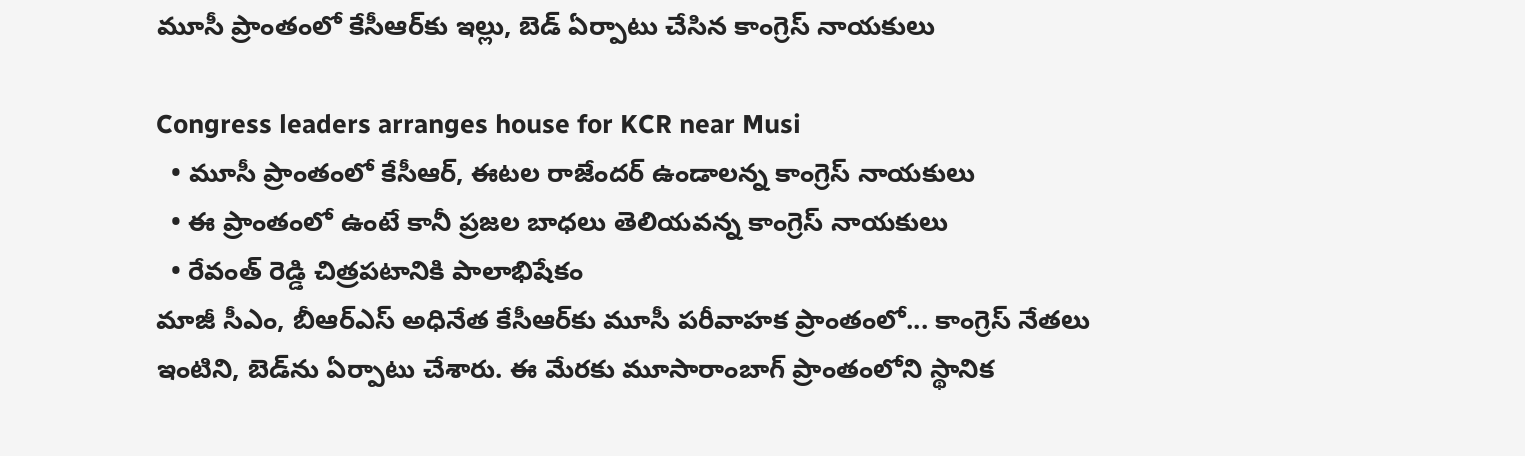మూసీ ప్రాంతంలో కేసీఆర్‌కు ఇల్లు, బెడ్ ఏర్పాటు చేసిన కాంగ్రెస్ నాయకులు

Congress leaders arranges house for KCR near Musi
  • మూసీ ప్రాంతంలో కేసీఆర్, ఈటల రాజేందర్ ఉండాలన్న కాంగ్రెస్ నాయకులు
  • ఈ ప్రాంతంలో ఉంటే కానీ ప్రజల బాధలు తెలియవన్న కాంగ్రెస్ నాయకులు
  • రేవంత్ రెడ్డి చిత్రపటానికి పాలాభిషేకం
మాజీ సీఎం, బీఆర్ఎస్ అధినేత కేసీఆర్‌కు మూసీ పరీవాహక ప్రాంతంలో... కాంగ్రెస్ నేతలు ఇంటిని, బెడ్‌ను ఏర్పాటు చేశారు. ఈ మేరకు మూసారాంబాగ్ ప్రాంతంలోని స్థానిక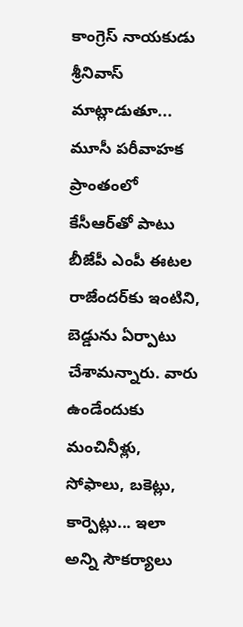కాంగ్రెస్ నాయకుడు శ్రీనివాస్ మాట్లాడుతూ... మూసీ పరీవాహక ప్రాంతంలో కేసీఆర్‌తో పాటు బీజేపీ ఎంపీ ఈటల రాజేందర్‌కు ఇంటిని, బెడ్డును ఏర్పాటు చేశామన్నారు. వారు ఉండేందుకు మంచినీళ్లు, సోఫాలు, బకెట్లు, కార్పెట్లు... ఇలా అన్ని సౌకర్యాలు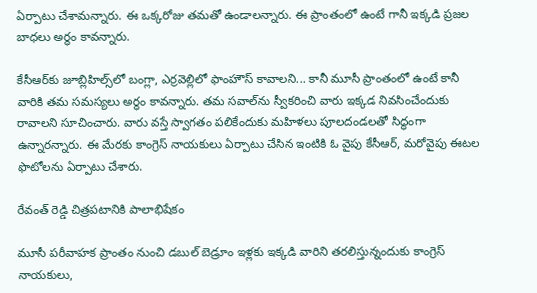ఏర్పాటు చేశామన్నారు. ఈ ఒక్కరోజు తమతో ఉండాలన్నారు. ఈ ప్రాంతంలో ఉంటే గానీ ఇక్కడి ప్రజల బాధలు అర్థం కావన్నారు.

కేసీఆర్‌కు జూబ్లిహిల్స్‌లో బంగ్లా, ఎర్రవెల్లిలో ఫాంహౌస్ కావాలని... కానీ మూసీ ప్రాంతంలో ఉంటే కానీ వారికి తమ సమస్యలు అర్థం కావన్నారు. తమ సవాల్‌ను స్వీకరించి వారు ఇక్కడ నివసించేందుకు రావాలని సూచించారు. వారు వస్తే స్వాగతం పలికేందుకు మహిళలు పూలదండలతో సిద్ధంగా ఉన్నారన్నారు. ఈ మేరకు కాంగ్రెస్ నాయకులు ఏర్పాటు చేసిన ఇంటికి ఓ వైపు కేసీఆర్, మరోవైపు ఈటల ఫొటోలను ఏర్పాటు చేశారు.

రేవంత్ రెడ్డి చిత్రపటానికి పాలాభిషేకం

మూసీ పరీవాహక ప్రాంతం నుంచి డబుల్ బెడ్రూం ఇళ్లకు ఇక్కడి వారిని తరలిస్తున్నందుకు కాంగ్రెస్ నాయకులు,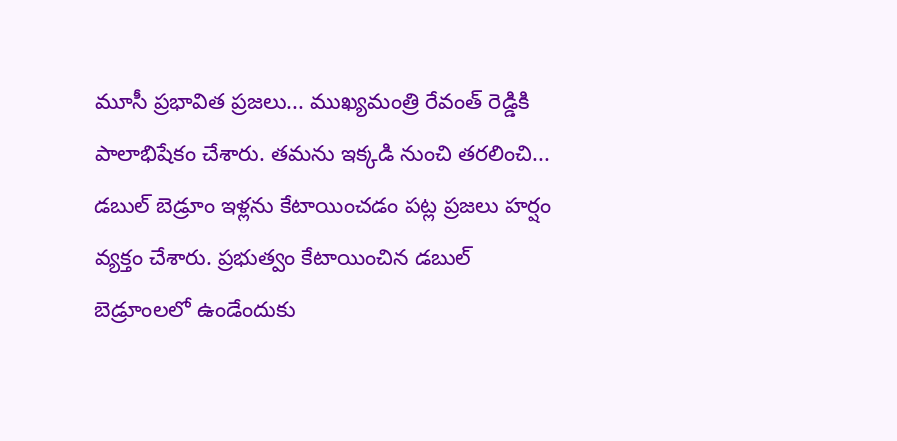మూసీ ప్రభావిత ప్రజలు... ముఖ్యమంత్రి రేవంత్ రెడ్డికి పాలాభిషేకం చేశారు. తమను ఇక్కడి నుంచి తరలించి... డబుల్ బెడ్రూం ఇళ్లను కేటాయించడం పట్ల ప్రజలు హర్షం వ్యక్తం చేశారు. ప్రభుత్వం కేటాయించిన డబుల్ బెడ్రూంలలో ఉండేందుకు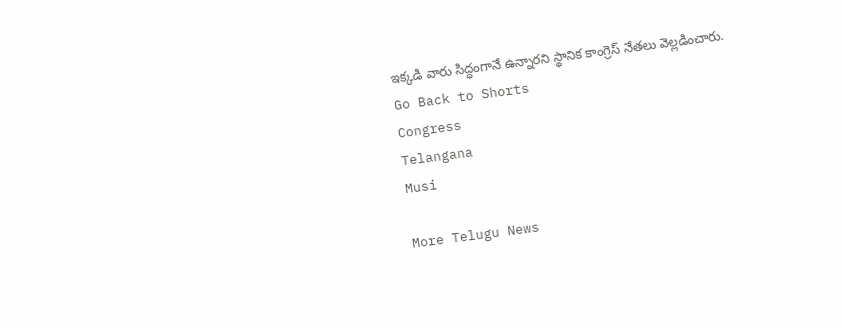ఇక్కడి వారు సిద్ధంగానే ఉన్నారని స్థానిక కాంగ్రెస్ నేతలు వెల్లడించారు.
Go Back to Shorts
Congress
Telangana
Musi

More Telugu News